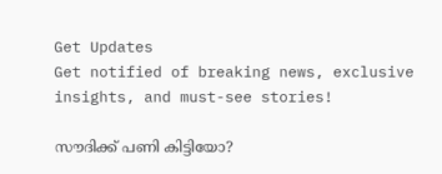Get Updates
Get notified of breaking news, exclusive insights, and must-see stories!

സൗദിക്ക് പണി കിട്ടിയോ?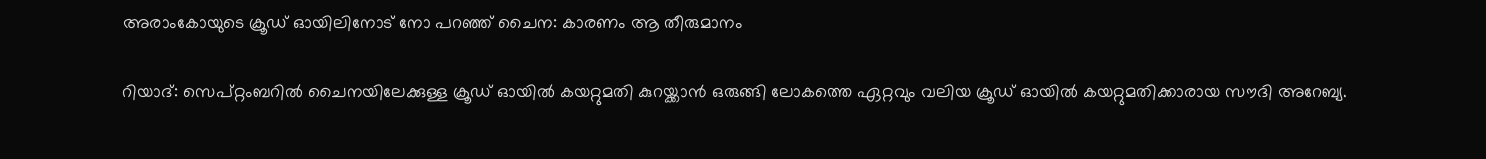അരാംകോയുടെ ക്രൂഡ് ഓയിലിനോട് നോ പറഞ്ഞ് ചൈന: കാരണം ആ തീരുമാനം

റിയാദ്: സെപ്റ്റംബറിൽ ചൈനയിലേക്കുള്ള ക്രൂഡ് ഓയിൽ കയറ്റുമതി കുറയ്ക്കാൻ ഒരുങ്ങി ലോകത്തെ ഏറ്റവും വലിയ ക്രൂഡ് ഓയിൽ കയറ്റുമതിക്കാരായ സൗദി അറേബ്യ.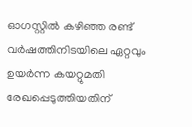ഓഗസ്റ്റിൽ കഴിഞ്ഞ രണ്ട് വർഷത്തിനിടയിലെ ഏറ്റവും ഉയർന്ന കയറ്റുമതി രേഖപ്പെടുത്തിയതിന്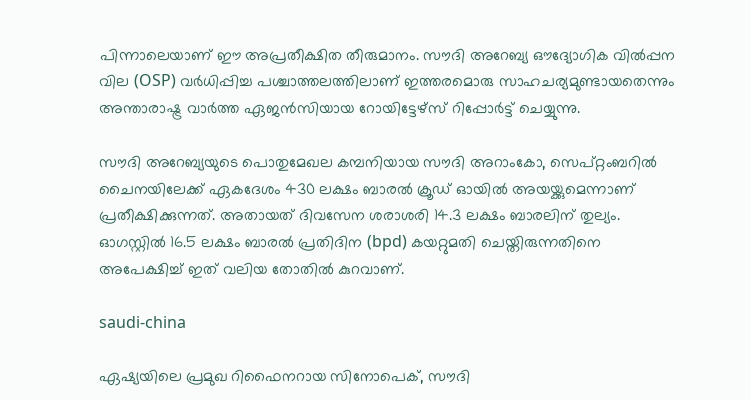പിന്നാലെയാണ് ഈ അപ്രതീക്ഷിത തീരുമാനം. സൗദി അറേബ്യ ഔദ്യോഗിക വിൽപ്പന വില (OSP) വർധിപ്പിച്ച പശ്ചാത്തലത്തിലാണ് ഇത്തരമൊരു സാഹചര്യമുണ്ടായതെന്നും അന്താരാഷ്ട്ര വാർത്ത ഏജന്‍സിയായ റോയിട്ടേഴ്സ് റിപ്പോർട്ട് ചെയ്യുന്നു.

സൗദി അറേബ്യയുടെ പൊതുമേഖല കമ്പനിയായ സൗദി അറാംകോ, സെപ്റ്റംബറിൽ ചൈനയിലേക്ക് ഏകദേശം 430 ലക്ഷം ബാരൽ ക്രൂഡ് ഓയിൽ അയയ്ക്കുമെന്നാണ് പ്രതീക്ഷിക്കുന്നത്. അതായത് ദിവസേന ശരാശരി 14.3 ലക്ഷം ബാരലിന് തുല്യം. ഓഗസ്റ്റിൽ 16.5 ലക്ഷം ബാരൽ പ്രതിദിന (bpd) കയറ്റുമതി ചെയ്തിരുന്നതിനെ അപേക്ഷിച്ച് ഇത് വലിയ തോതില്‍ കുറവാണ്.

saudi-china

ഏഷ്യയിലെ പ്രമുഖ റിഫൈനറായ സിനോപെക്, സൗദി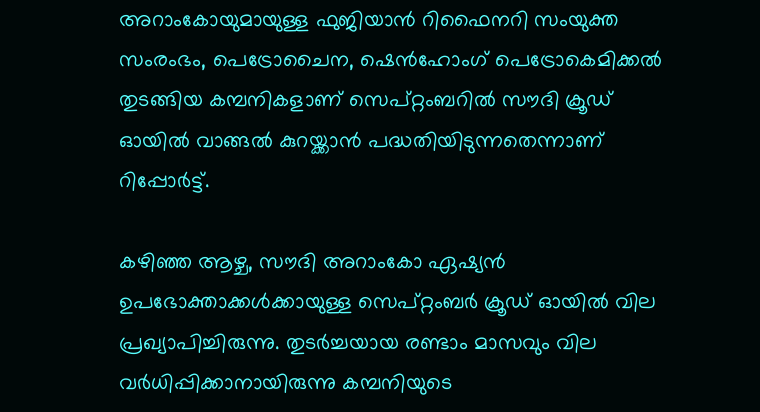അറാംകോയുമായുള്ള ഫുജിയാൻ റിഫൈനറി സംയുക്ത സംരംഭം, പെട്രോചൈന, ഷെൻഹോംഗ് പെട്രോകെമിക്കൽ തുടങ്ങിയ കമ്പനികളാണ് സെപ്റ്റംബറിൽ സൗദി ക്രൂഡ് ഓയിൽ വാങ്ങൽ കുറയ്ക്കാൻ പദ്ധതിയിടുന്നതെന്നാണ് റിപ്പോർട്ട്.

കഴിഞ്ഞ ആഴ്ച, സൗദി അറാംകോ ഏഷ്യൻ ഉപഭോക്താക്കൾക്കായുള്ള സെപ്റ്റംബർ ക്രൂഡ് ഓയിൽ വില പ്രഖ്യാപിച്ചിരുന്നു. തുടർച്ചയായ രണ്ടാം മാസവും വില വർധിപ്പിക്കാനായിരുന്നു കമ്പനിയുടെ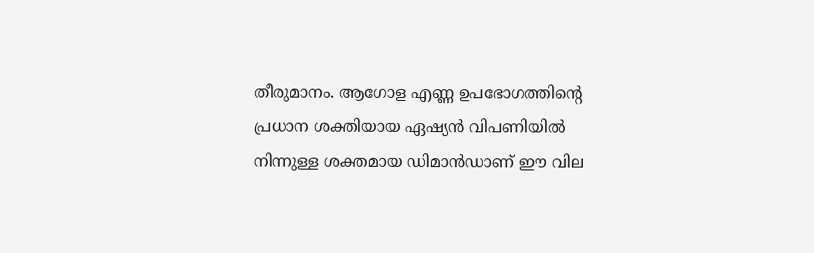തീരുമാനം. ആഗോള എണ്ണ ഉപഭോഗത്തിന്റെ പ്രധാന ശക്തിയായ ഏഷ്യൻ വിപണിയിൽ നിന്നുള്ള ശക്തമായ ഡിമാൻഡാണ് ഈ വില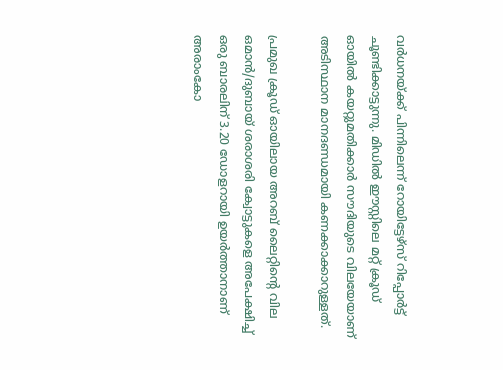വർധനയ്ക്ക് പിന്നിലെന്ന് റോയിട്ടേഴ്സ് റിപ്പോർട്ട് ചൂണ്ടിക്കാട്ടുന്നു. മിഡിൽ ഈസ്റ്റിലെ മറ്റ് ക്രൂഡ് ഓയിൽ കയറ്റുമതിക്കാർ സൗദിയുടെ വിലയേയാണ് അടിസ്ഥാന മാനദണ്ഡമായി കണക്കാക്കാറുള്ളത്.

പ്രമുഖ ക്രൂഡ് ഓയിലായ അറബ് ലൈറ്റിന്റെ വില ഒമാൻ/ദുബായ് ശരാശരി ക്വോട്ടുകളെ അപേക്ഷിച്ച് ഒരു ബാരലിന് 3.20 ഡോളറായി ഉയർത്താനാണ് അരാംകോ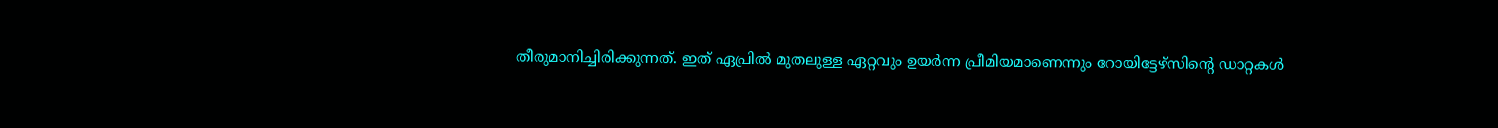തീരുമാനിച്ചിരിക്കുന്നത്. ഇത് ഏപ്രിൽ മുതലുള്ള ഏറ്റവും ഉയർന്ന പ്രീമിയമാണെന്നും റോയിട്ടേഴ്സിന്റെ ഡാറ്റകള്‍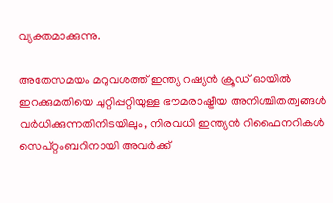വ്യക്തമാക്കുന്നു.

അതേസമയം മറുവശത്ത് ഇന്ത്യ റഷ്യൻ ക്രൂഡ് ഓയിൽ ഇറക്കുമതിയെ ചുറ്റിപ്പറ്റിയുള്ള ഭൗമരാഷ്ട്രീയ അനിശ്ചിതത്വങ്ങൾ വർധിക്കുന്നതിനിടയിലും, നിരവധി ഇന്ത്യൻ റിഫൈനറികൾ സെപ്റ്റംബറിനായി അവർക്ക്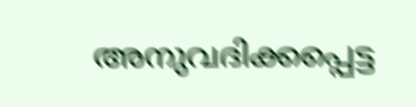അനുവദിക്കപ്പെട്ട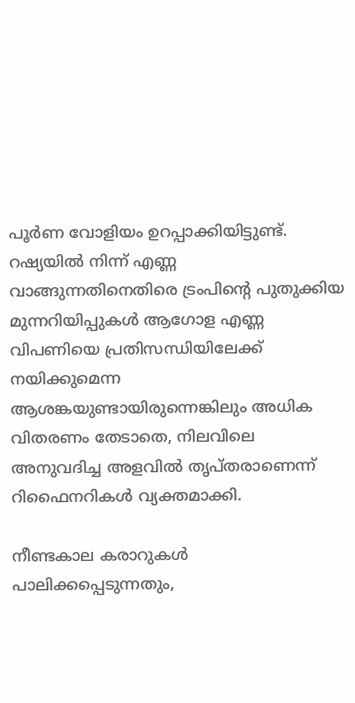പൂർണ വോളിയം ഉറപ്പാക്കിയിട്ടുണ്ട്. റഷ്യയിൽ നിന്ന് എണ്ണ വാങ്ങുന്നതിനെതിരെ ട്രംപിന്റെ പുതുക്കിയ മുന്നറിയിപ്പുകൾ ആഗോള എണ്ണ വിപണിയെ പ്രതിസന്ധിയിലേക്ക് നയിക്കുമെന്ന ആശങ്കയുണ്ടായിരുന്നെങ്കിലും അധിക വിതരണം തേടാതെ, നിലവിലെ അനുവദിച്ച അളവിൽ തൃപ്തരാണെന്ന് റിഫൈനറികൾ വ്യക്തമാക്കി.

നീണ്ടകാല കരാറുകൾ പാലിക്കപ്പെടുന്നതും,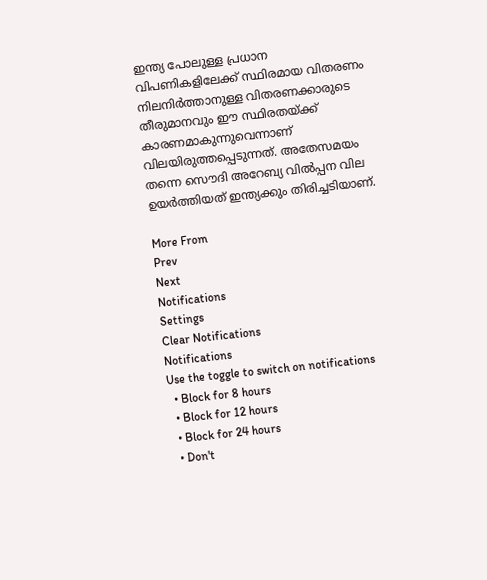ഇന്ത്യ പോലുള്ള പ്രധാന വിപണികളിലേക്ക് സ്ഥിരമായ വിതരണം നിലനിർത്താനുള്ള വിതരണക്കാരുടെ തീരുമാനവും ഈ സ്ഥിരതയ്ക്ക് കാരണമാകുന്നുവെന്നാണ് വിലയിരുത്തപ്പെടുന്നത്. അതേസമയം തന്നെ സൌദി അറേബ്യ വില്‍പ്പന വില ഉയർത്തിയത് ഇന്ത്യക്കും തിരിച്ചടിയാണ്.

More From
Prev
Next
Notifications
Settings
Clear Notifications
Notifications
Use the toggle to switch on notifications
  • Block for 8 hours
  • Block for 12 hours
  • Block for 24 hours
  • Don't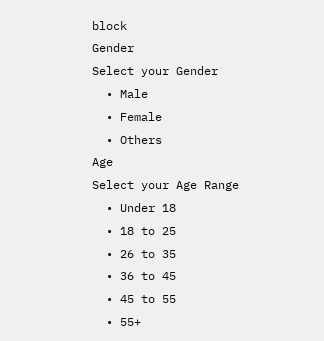block
Gender
Select your Gender
  • Male
  • Female
  • Others
Age
Select your Age Range
  • Under 18
  • 18 to 25
  • 26 to 35
  • 36 to 45
  • 45 to 55
  • 55+